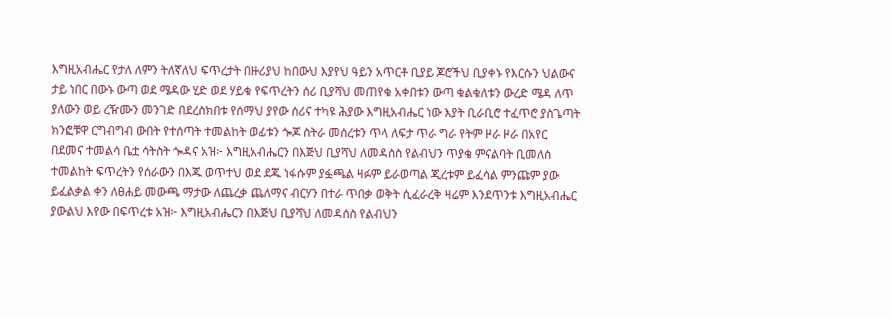እግዚአብሔር የታለ ለምን ትለኛለህ ፍጥረታት በዙሪያህ ከበውህ እያየህ ዓይን አጥርቶ ቢያይ ጆሮችህ ቢያቀኑ የእርሱን ህልውና ታይ ነበር በውኑ ውጣ ወደ ሜዳው ሂድ ወደ ሃይቁ የፍጥረትን ሰሪ ቢያሻህ መጠየቁ አቀበቱን ውጣ ቁልቁለቱን ውረድ ሜዳ ለጥ ያለውን ወይ ረዥሙን መንገድ በደረስክበቱ የሰማህ ያየው ሰሪና ተካዩ ሕያው እግዚአብሔር ነው እያት ቢራቢሮ ተፈጥሮ ያስጌጣት ክንፎቹዋ ርግብግብ ውበት የተሰጣት ተመልከት ወፊቱን ጐጆ ስትራ መሰረቱን ጥላ ለፍታ ጥራ ግራ የትም ዞራ ዞራ በአየር በደመና ተመልሳ ቤቷ ሳትስት ጐዳና አዝ፦ እግዚአብሔርን በእጅህ ቢያሻህ ለመዳሰስ የልብህን ጥያቄ ምናልባት ቢመለስ ተመልከት ፍጥረትን የሰራውን በእጁ ወጥተህ ወደ ደጁ ነፋሱም ያፏጫል ዛፉም ይራወጣል ጂረቱም ይፈሳል ምንጩም ያው ይፈልቃል ቀን ለፀሐይ መውጫ ማታው ለጨረቃ ጨለማና ብርሃን በተራ ጥበቃ ወቅት ሲፈራረቅ ዛሬም እንደጥንቱ እግዚአብሔር ያውልህ እየው በፍጥረቱ አዝ፦ እግዚአብሔርን በእጅህ ቢያሻህ ለመዳሰስ የልብህን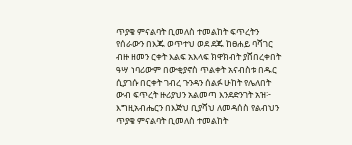ጥያቄ ምናልባት ቢመለስ ተመልከት ፍጥረትን የሰራውን በእጁ ወጥተህ ወደ ደጁ ከፀሐይ ባሻገር ብዙ ዘመን ርቀት እልፍ አእላፍ ክዋክብት ያሸበረቀበት ዓሣ ነባሪውም በውቂያኖስ ጥልቀት አናብስቱ በዱር ሲያገሱ በርቀት ገብረ ጉንዳን ሰልፉ ሁከት የሌለበት ውብ ፍጥረት ዙሪያህን አልመጣ እንደድንገት አዝ፦ እግዚአብሔርን በእጅህ ቢያሻህ ለመዳሰስ የልብህን ጥያቄ ምናልባት ቢመለስ ተመልከት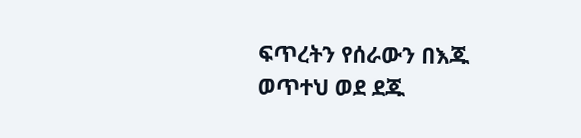ፍጥረትን የሰራውን በእጁ ወጥተህ ወደ ደጁ